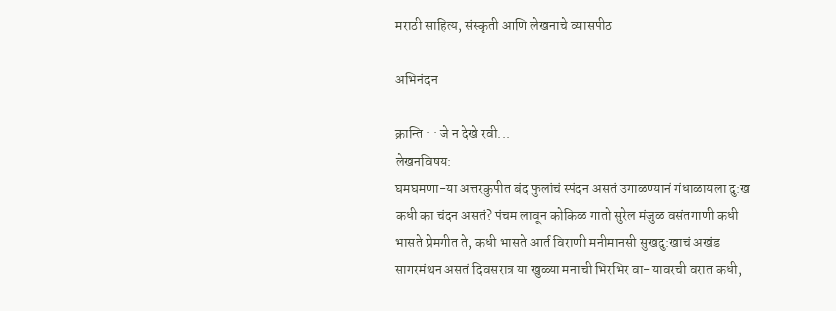मराठी साहित्य, संस्कृती आणि लेखनाचे व्यासपीठ

अभिनंदन

क्रान्ति · · जे न देखे रवी...
लेखनविषय:
घमघमणा-या अत्तरकुपीत बंद फुलांचं स्पंदन असतं उगाळण्यानं गंधाळायला दु:ख कधी का चंदन असतं? पंचम लावून कोकिळ गातो सुरेल मंजुळ वसंतगाणी कधी भासते प्रेमगीत ते, कधी भासते आर्त विराणी मनीमानसी सुखदु:खाचं अखंड सागरमंथन असतं दिवसरात्र या खुळ्या मनाची भिरभिर वा-यावरची वरात कधी,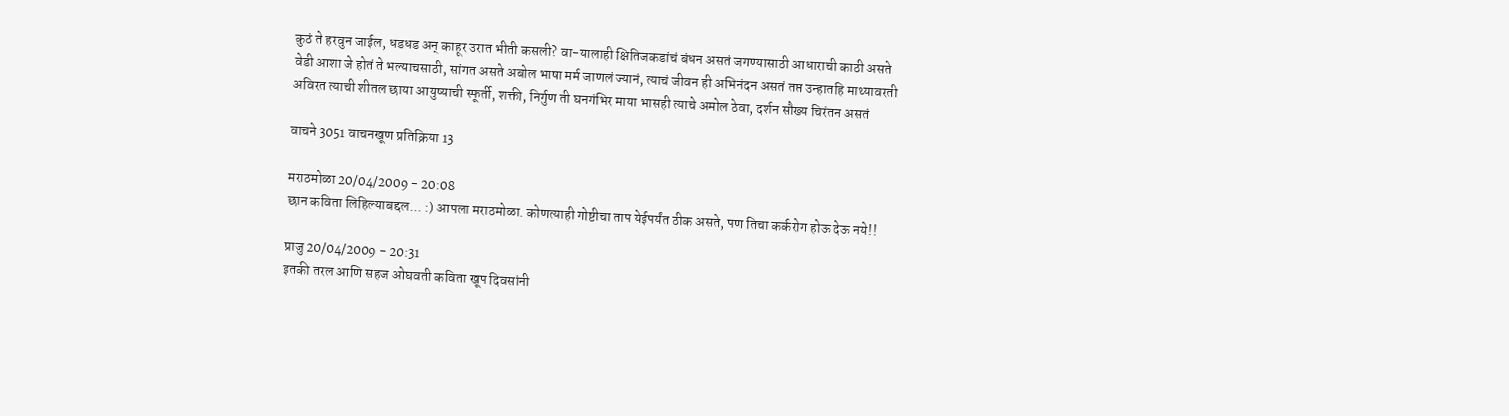कुठं ते हरवुन जाईल, धडधड अन् काहूर उरात भीती कसली? वा-यालाही क्षितिजकडांचं बंधन असतं जगण्यासाठी आधाराची काठी असते वेडी आशा जे होतं ते भल्याचसाठी, सांगत असते अबोल भाषा मर्म जाणलं ज्यानं, त्याचं जीवन ही अभिनंदन असतं तप्त उन्हातहि माथ्यावरती अविरत त्याची शीतल छाया आयुष्याची स्फूर्ती, शक्ती, निर्गुण ती घनगंभिर माया भासही त्याचे अमोल ठेवा, दर्शन सौख्य चिरंतन असतं

वाचने 3051 वाचनखूण प्रतिक्रिया 13

मराठमोळा 20/04/2009 - 20:08
छान कविता लिहिल्याबद्दल... :) आपला मराठमोळा. कोणत्याही गोष्टीचा ताप येईपर्यंत ठीक असते, पण तिचा कर्करोग होऊ देऊ नये!!

प्राजु 20/04/2009 - 20:31
इतकी तरल आणि सहज ओघवती कविता खूप दिवसांनी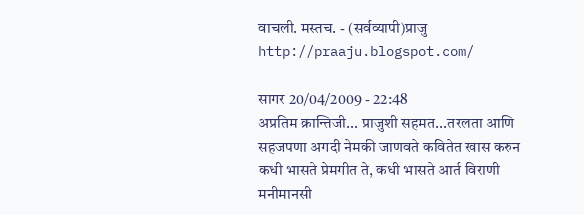वाचली. मस्तच. - (सर्वव्यापी)प्राजु http://praaju.blogspot.com/

सागर 20/04/2009 - 22:48
अप्रतिम क्रान्तिजी... प्राजुशी सहमत...तरलता आणि सहजपणा अगदी नेमकी जाणवते कवितेत खास करुन कधी भासते प्रेमगीत ते, कधी भासते आर्त विराणी मनीमानसी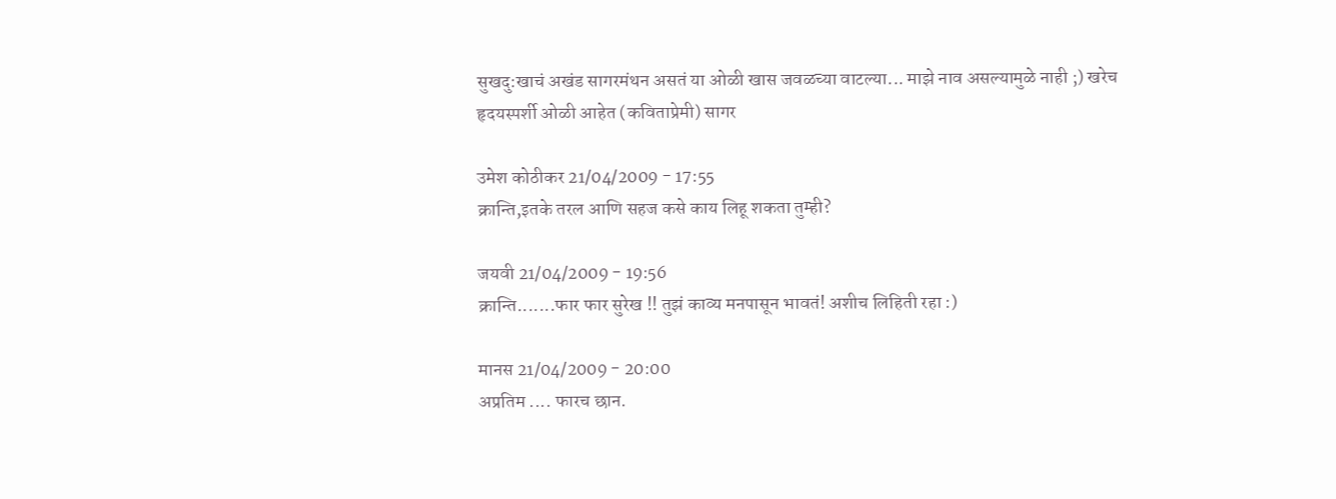सुखदु:खाचं अखंड सागरमंथन असतं या ओळी खास जवळच्या वाटल्या... माझे नाव असल्यामुळे नाही ;) खरेच हृदयस्पर्शी ओळी आहेत (कविताप्रेमी) सागर

उमेश कोठीकर 21/04/2009 - 17:55
क्रान्ति,इतके तरल आणि सहज कसे काय लिहू शकता तुम्ही?

जयवी 21/04/2009 - 19:56
क्रान्ति.......फार फार सुरेख !! तुझं काव्य मनपासून भावतं! अशीच लिहिती रहा :)

मानस 21/04/2009 - 20:00
अप्रतिम .... फारच छान.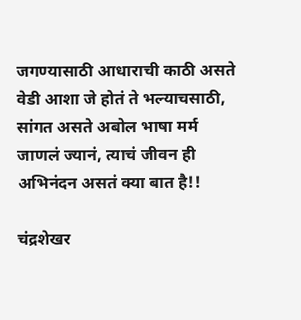जगण्यासाठी आधाराची काठी असते वेडी आशा जे होतं ते भल्याचसाठी, सांगत असते अबोल भाषा मर्म जाणलं ज्यानं, त्याचं जीवन ही अभिनंदन असतं क्या बात है!!

चंद्रशेखर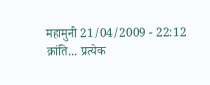महामुनी 21/04/2009 - 22:12
क्रांति... प्रत्येक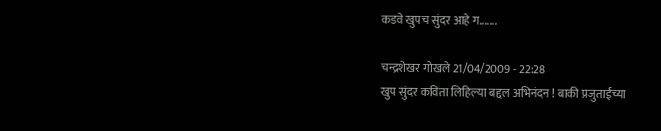कडवे खुपच सुंदर आहे ग.......

चन्द्रशेखर गोखले 21/04/2009 - 22:28
खुप सुंदर कविता लिहिल्या बद्दल अभिनंदन ! बाकी प्रजुताईंच्या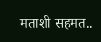मताशी सहमत..